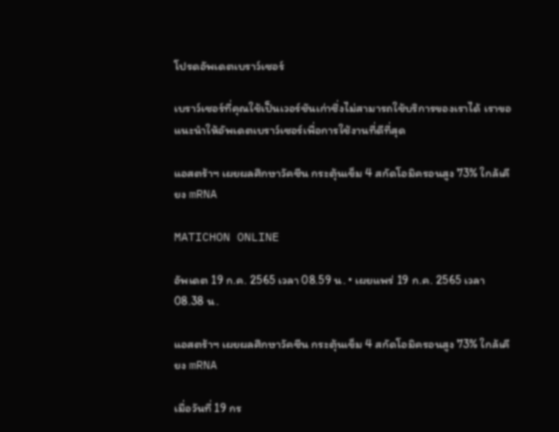โปรดอัพเดตเบราว์เซอร์

เบราว์เซอร์ที่คุณใช้เป็นเวอร์ชันเก่าซึ่งไม่สามารถใช้บริการของเราได้ เราขอแนะนำให้อัพเดตเบราว์เซอร์เพื่อการใช้งานที่ดีที่สุด

แอสตร้าฯ เผยผลศึกษาวัคซีน กระตุ้นเข็ม 4 สกัดโอมิครอนสูง 73% ใกล้เคียง mRNA

MATICHON ONLINE

อัพเดต 19 ก.ค. 2565 เวลา 08.59 น. • เผยแพร่ 19 ก.ค. 2565 เวลา 08.38 น.

แอสตร้าฯ เผยผลศึกษาวัคซีน กระตุ้นเข็ม 4 สกัดโอมิครอนสูง 73% ใกล้เคียง mRNA

เมื่อวันที่ 19 กร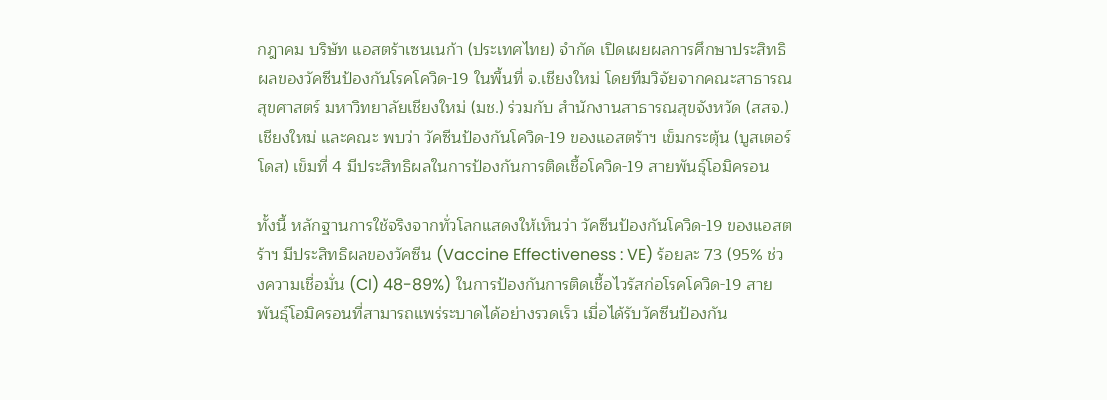กฎาคม บริษัท แอสตร้าเซนเนก้า (ประเทศไทย) จำกัด เปิดเผยผลการศึกษาประสิทธิผลของวัคซีนป้องกันโรคโควิด-19 ในพื้นที่ จ.เชียงใหม่ โดยทีมวิจัยจากคณะสาธารณสุขศาสตร์ มหาวิทยาลัยเชียงใหม่ (มช.) ร่วมกับ สำนักงานสาธารณสุขจังหวัด (สสจ.) เชียงใหม่ และคณะ พบว่า วัคซีนป้องกันโควิด-19 ของแอสตร้าฯ เข็มกระตุ้น (บูสเตอร์ โดส) เข็มที่ 4 มีประสิทธิผลในการป้องกันการติดเชื้อโควิด-19 สายพันธุ์โอมิครอน

ทั้งนี้ หลักฐานการใช้จริงจากทั่วโลกแสดงให้เห็นว่า วัคซีนป้องกันโควิด-19 ของแอสตร้าฯ มีประสิทธิผลของวัคซีน (Vaccine Effectiveness : VE) ร้อยละ 73 (95% ช่วงความเชื่อมั่น (CI) 48-89%) ในการป้องกันการติดเชื้อไวรัสก่อโรคโควิด-19 สายพันธุ์โอมิครอนที่สามารถแพร่ระบาดได้อย่างรวดเร็ว เมื่อได้รับวัคซีนป้องกัน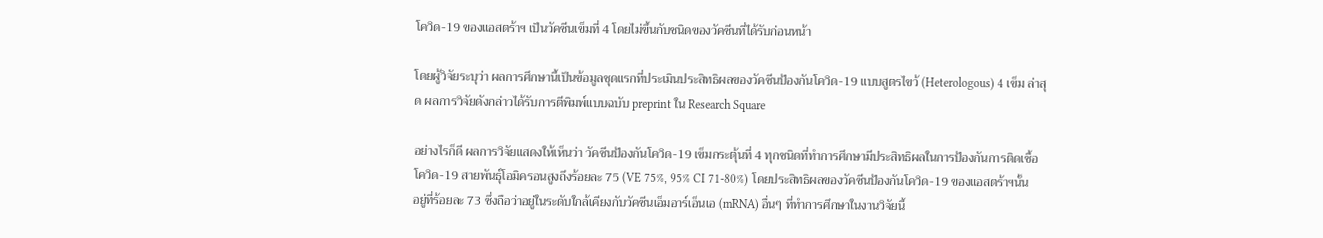โควิด-19 ของแอสตร้าฯ เป็นวัคซีนเข็มที่ 4 โดยไม่ขึ้นกับชนิดของวัคซีนที่ได้รับก่อนหน้า

โดยผู้วิจัยระบุว่า ผลการศึกษานี้เป็นข้อมูลชุดแรกที่ประเมินประสิทธิผลของวัคซีนป้องกันโควิด-19 แบบสูตรไขว้ (Heterologous) 4 เข็ม ล่าสุด ผลการวิจัยดังกล่าวได้รับการตีพิมพ์แบบฉบับ preprint ใน Research Square

อย่างไรก็ดี ผลการวิจัยแสดงให้เห็นว่า วัคซีนป้องกันโควิด-19 เข็มกระตุ้นที่ 4 ทุกชนิดที่ทำการศึกษามีประสิทธิผลในการป้องกันการติดเชื้อโควิด-19 สายพันธุ์โอมิครอนสูงถึงร้อยละ 75 (VE 75%, 95% CI 71-80%) โดยประสิทธิผลของวัคซีนป้องกันโควิด-19 ของแอสตร้าฯนั้นอยู่ที่ร้อยละ 73 ซึ่งถือว่าอยู่ในระดับใกล้เคียงกับวัคซีนเอ็มอาร์เอ็นเอ (mRNA) อื่นๆ ที่ทำการศึกษาในงานวิจัยนี้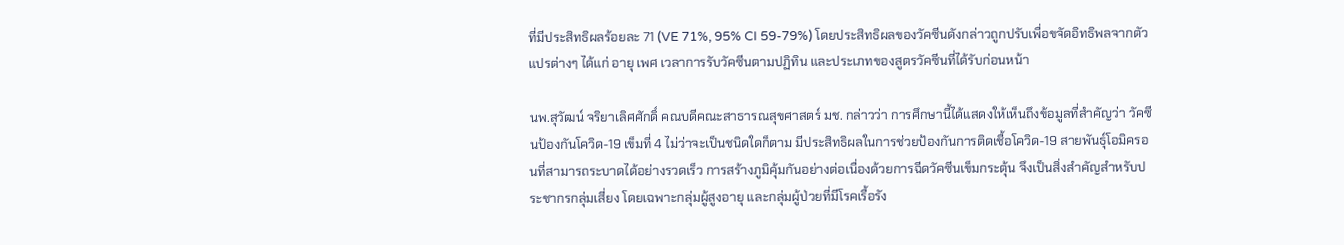ที่มีประสิทธิผลร้อยละ 71 (VE 71%, 95% CI 59-79%) โดยประสิทธิผลของวัคซีนดังกล่าวถูกปรับเพื่อขจัดอิทธิพลจากตัวแปรต่างๆ ได้แก่ อายุ เพศ เวลาการรับวัคซีนตามปฏิทิน และประเภทของสูตรวัคซีนที่ได้รับก่อนหน้า

นพ.สุวัฒน์ จริยาเลิศศักดิ์ คณบดีคณะสาธารณสุขศาสตร์ มช. กล่าวว่า การศึกษานี้ได้แสดงให้เห็นถึงข้อมูลที่สำคัญว่า วัคซีนป้องกันโควิด-19 เข็มที่ 4 ไม่ว่าจะเป็นชนิดใดก็ตาม มีประสิทธิผลในการช่วยป้องกันการติดเชื้อโควิด-19 สายพันธุ์โอมิครอนที่สามารถระบาดได้อย่างรวดเร็ว การสร้างภูมิคุ้มกันอย่างต่อเนื่องด้วยการฉีดวัคซีนเข็มกระตุ้น จึงเป็นสิ่งสำคัญสำหรับประชากรกลุ่มเสี่ยง โดยเฉพาะกลุ่มผู้สูงอายุ และกลุ่มผู้ป่วยที่มีโรคเรื้อรัง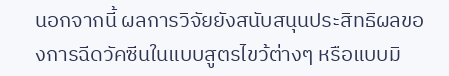นอกจากนี้ ผลการวิจัยยังสนับสนุนประสิทธิผลของการฉีดวัคซีนในแบบสูตรไขว้ต่างๆ หรือแบบมิ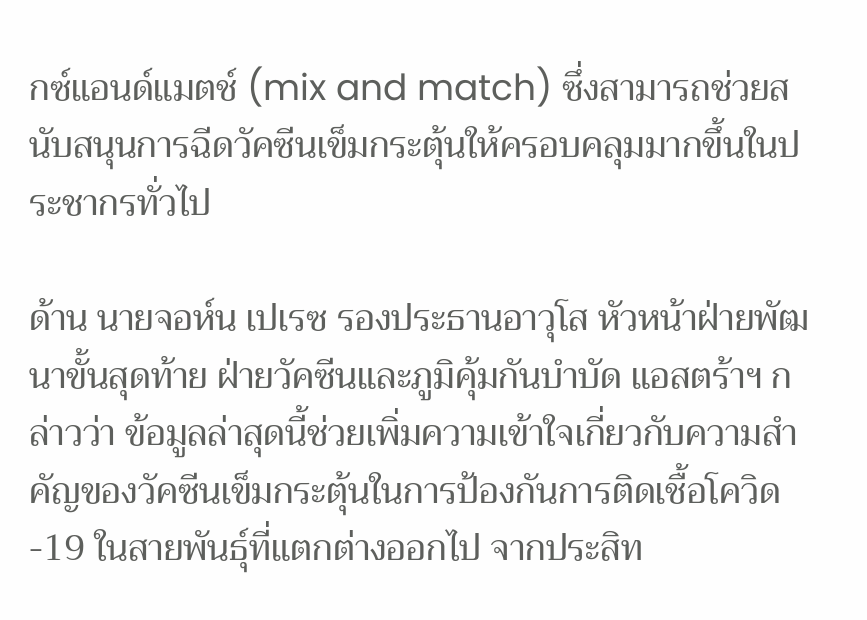กซ์แอนด์แมตช์ (mix and match) ซึ่งสามารถช่วยสนับสนุนการฉีดวัคซีนเข็มกระตุ้นให้ครอบคลุมมากขึ้นในประชากรทั่วไป

ด้าน นายจอห์น เปเรซ รองประธานอาวุโส หัวหน้าฝ่ายพัฒนาขั้นสุดท้าย ฝ่ายวัคซีนและภูมิคุ้มกันบำบัด แอสตร้าฯ กล่าวว่า ข้อมูลล่าสุดนี้ช่วยเพิ่มความเข้าใจเกี่ยวกับความสำคัญของวัคซีนเข็มกระตุ้นในการป้องกันการติดเชื้อโควิด-19 ในสายพันธุ์ที่แตกต่างออกไป จากประสิท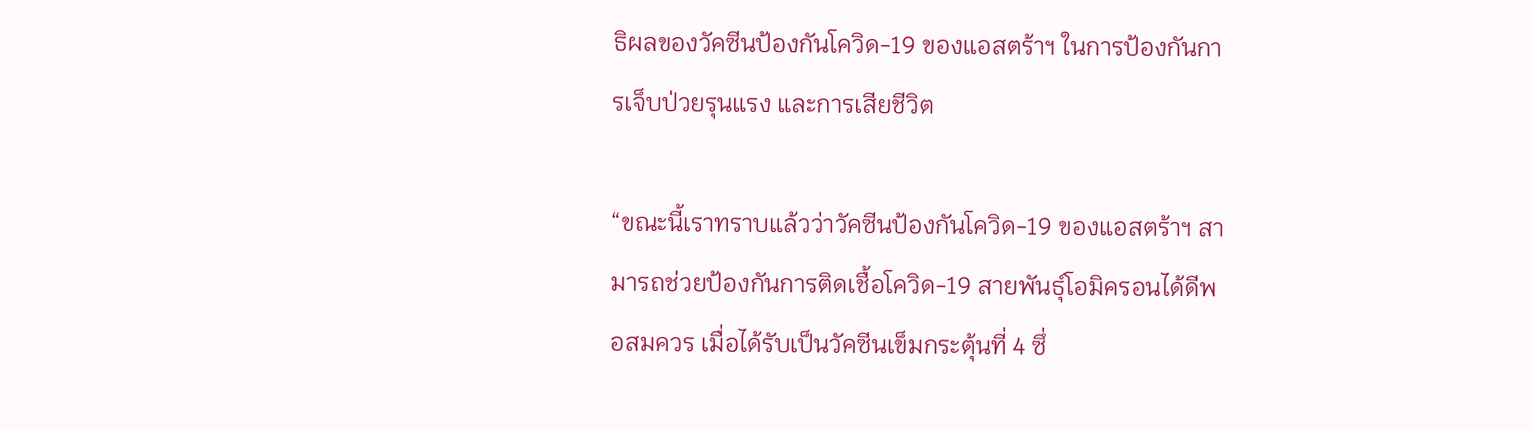ธิผลของวัคซีนป้องกันโควิด-19 ของแอสตร้าฯ ในการป้องกันการเจ็บป่วยรุนแรง และการเสียชีวิต

“ขณะนี้เราทราบแล้วว่าวัคซีนป้องกันโควิด-19 ของแอสตร้าฯ สามารถช่วยป้องกันการติดเชื้อโควิด-19 สายพันธุ์โอมิครอนได้ดีพอสมควร เมื่อได้รับเป็นวัคซีนเข็มกระตุ้นที่ 4 ซึ่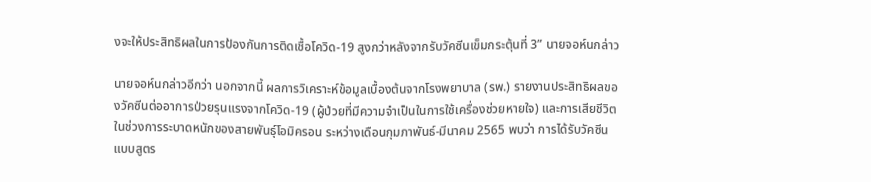งจะให้ประสิทธิผลในการป้องกันการติดเชื้อโควิด-19 สูงกว่าหลังจากรับวัคซีนเข็มกระตุ้นที่ 3” นายจอห์นกล่าว

นายจอห์นกล่าวอีกว่า นอกจากนี้ ผลการวิเคราะห์ข้อมูลเบื้องต้นจากโรงพยาบาล (รพ.) รายงานประสิทธิผลของวัคซีนต่ออาการป่วยรุนแรงจากโควิด-19 (ผู้ป่วยที่มีความจำเป็นในการใช้เครื่องช่วยหายใจ) และการเสียชีวิตในช่วงการระบาดหนักของสายพันธุ์โอมิครอน ระหว่างเดือนกุมภาพันธ์-มีนาคม 2565 พบว่า การได้รับวัคซีนแบบสูตร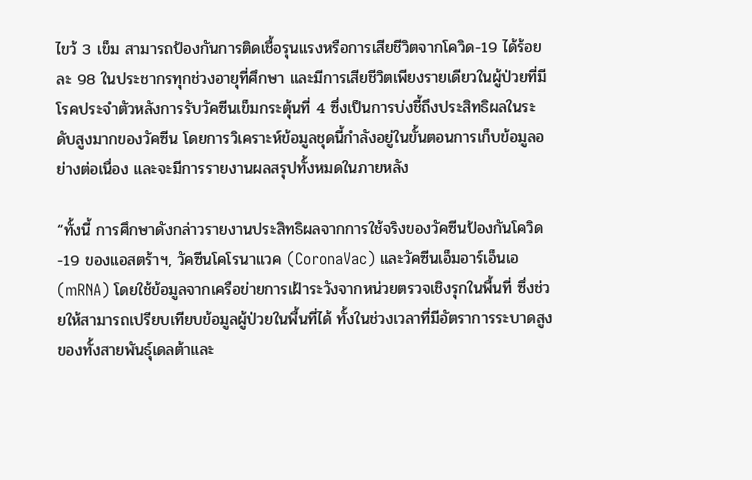ไขว้ 3 เข็ม สามารถป้องกันการติดเชื้อรุนแรงหรือการเสียชีวิตจากโควิด-19 ได้ร้อยละ 98 ในประชากรทุกช่วงอายุที่ศึกษา และมีการเสียชีวิตเพียงรายเดียวในผู้ป่วยที่มีโรคประจำตัวหลังการรับวัคซีนเข็มกระตุ้นที่ 4 ซึ่งเป็นการบ่งชี้ถึงประสิทธิผลในระดับสูงมากของวัคซีน โดยการวิเคราะห์ข้อมูลชุดนี้กำลังอยู่ในขั้นตอนการเก็บข้อมูลอย่างต่อเนื่อง และจะมีการรายงานผลสรุปทั้งหมดในภายหลัง

“ทั้งนี้ การศึกษาดังกล่าวรายงานประสิทธิผลจากการใช้จริงของวัคซีนป้องกันโควิด-19 ของแอสตร้าฯ, วัคซีนโคโรนาแวค (CoronaVac) และวัคซีนเอ็มอาร์เอ็นเอ (mRNA) โดยใช้ข้อมูลจากเครือข่ายการเฝ้าระวังจากหน่วยตรวจเชิงรุกในพื้นที่ ซึ่งช่วยให้สามารถเปรียบเทียบข้อมูลผู้ป่วยในพื้นที่ได้ ทั้งในช่วงเวลาที่มีอัตราการระบาดสูงของทั้งสายพันธุ์เดลต้าและ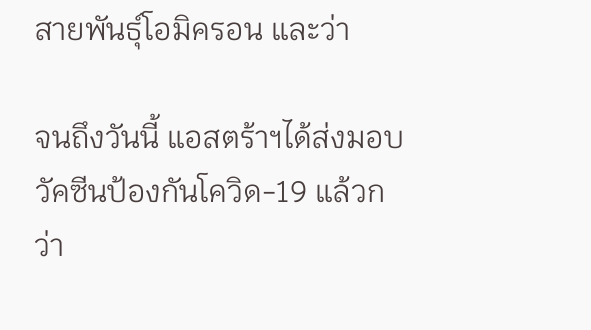สายพันธุ์โอมิครอน และว่า

จนถึงวันนี้ แอสตร้าฯได้ส่งมอบวัคซีนป้องกันโควิด-19 แล้วกว่า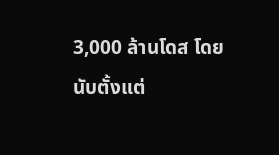3,000 ล้านโดส โดยนับตั้งแต่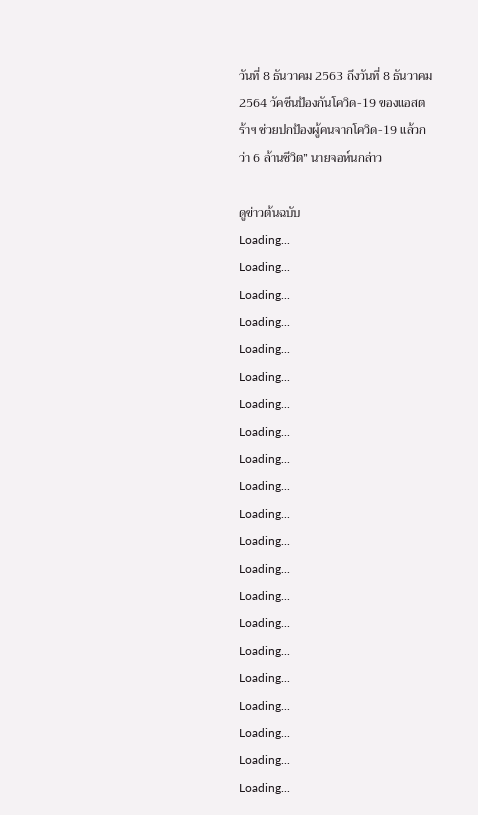วันที่ 8 ธันวาคม 2563 ถึงวันที่ 8 ธันวาคม 2564 วัคซีนป้องกันโควิด-19 ของแอสตร้าฯ ช่วยปกป้องผู้คนจากโควิด-19 แล้วกว่า 6 ล้านชีวิต” นายจอห์นกล่าว

ดูข่าวต้นฉบับ
Loading...
Loading...
Loading...
Loading...
Loading...
Loading...
Loading...
Loading...
Loading...
Loading...
Loading...
Loading...
Loading...
Loading...
Loading...
Loading...
Loading...
Loading...
Loading...
Loading...
Loading...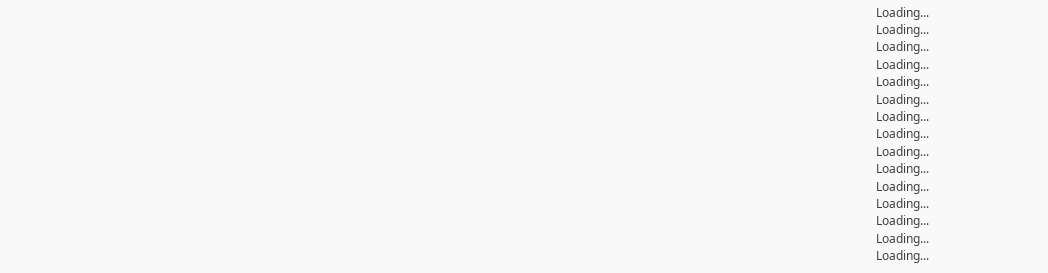Loading...
Loading...
Loading...
Loading...
Loading...
Loading...
Loading...
Loading...
Loading...
Loading...
Loading...
Loading...
Loading...
Loading...
Loading...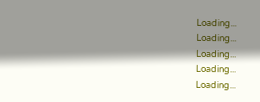Loading...
Loading...
Loading...
Loading...
Loading...